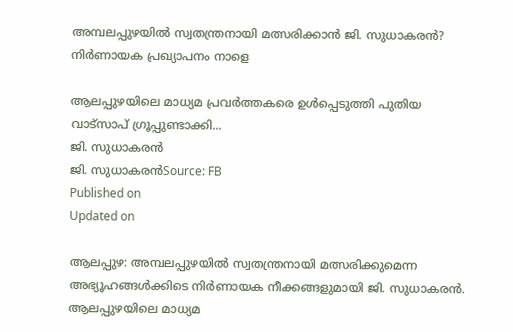അമ്പലപ്പുഴയിൽ സ്വതന്ത്രനായി മത്സരിക്കാൻ ജി. സുധാകരൻ? നിർണായക പ്രഖ്യാപനം നാളെ

ആലപ്പുഴയിലെ മാധ്യമ പ്രവർത്തകരെ ഉൾപ്പെടുത്തി പുതിയ വാട്സാപ് ഗ്രൂപ്പുണ്ടാക്കി...
ജി. സുധാകരൻ
ജി. സുധാകരൻSource: FB
Published on
Updated on

ആലപ്പുഴ: അമ്പലപ്പുഴയിൽ സ്വതന്ത്രനായി മത്സരിക്കുമെന്ന അഭ്യൂഹങ്ങൾക്കിടെ നിർണായക നീക്കങ്ങളുമായി ജി. സുധാകരൻ. ആലപ്പുഴയിലെ മാധ്യമ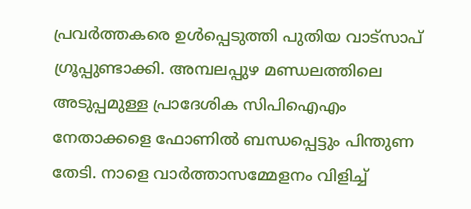പ്രവർത്തകരെ ഉൾപ്പെടുത്തി പുതിയ വാട്സാപ് ഗ്രൂപ്പുണ്ടാക്കി. അമ്പലപ്പുഴ മണ്ഡലത്തിലെ അടുപ്പമുള്ള പ്രാദേശിക സിപിഐഎം നേതാക്കളെ ഫോണിൽ ബന്ധപ്പെട്ടും പിന്തുണ തേടി. നാളെ വാർത്താസമ്മേളനം വിളിച്ച്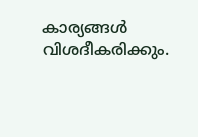കാര്യങ്ങൾ വിശദീകരിക്കും.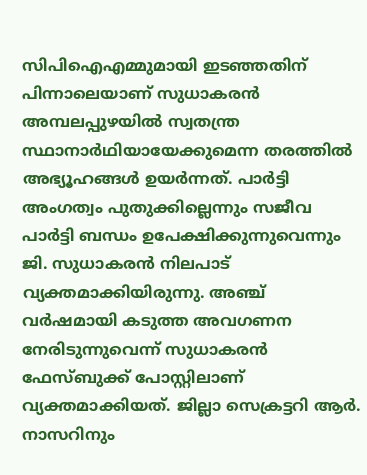സിപിഐഎമ്മുമായി ഇടഞ്ഞതിന് പിന്നാലെയാണ് സുധാകരൻ അമ്പലപ്പുഴയിൽ സ്വതന്ത്ര സ്ഥാനാർഥിയായേക്കുമെന്ന തരത്തിൽ അഭ്യൂഹങ്ങൾ ഉയർന്നത്. പാർട്ടി അംഗത്വം പുതുക്കില്ലെന്നും സജീവ പാർട്ടി ബന്ധം ഉപേക്ഷിക്കുന്നുവെന്നും ജി. സുധാകരൻ നിലപാട് വ്യക്തമാക്കിയിരുന്നു. അഞ്ച് വർഷമായി കടുത്ത അവഗണന നേരിടുന്നുവെന്ന് സുധാകരൻ ഫേസ്ബുക്ക് പോസ്റ്റിലാണ് വ്യക്തമാക്കിയത്. ജില്ലാ സെക്രട്ടറി ആർ. നാസറിനും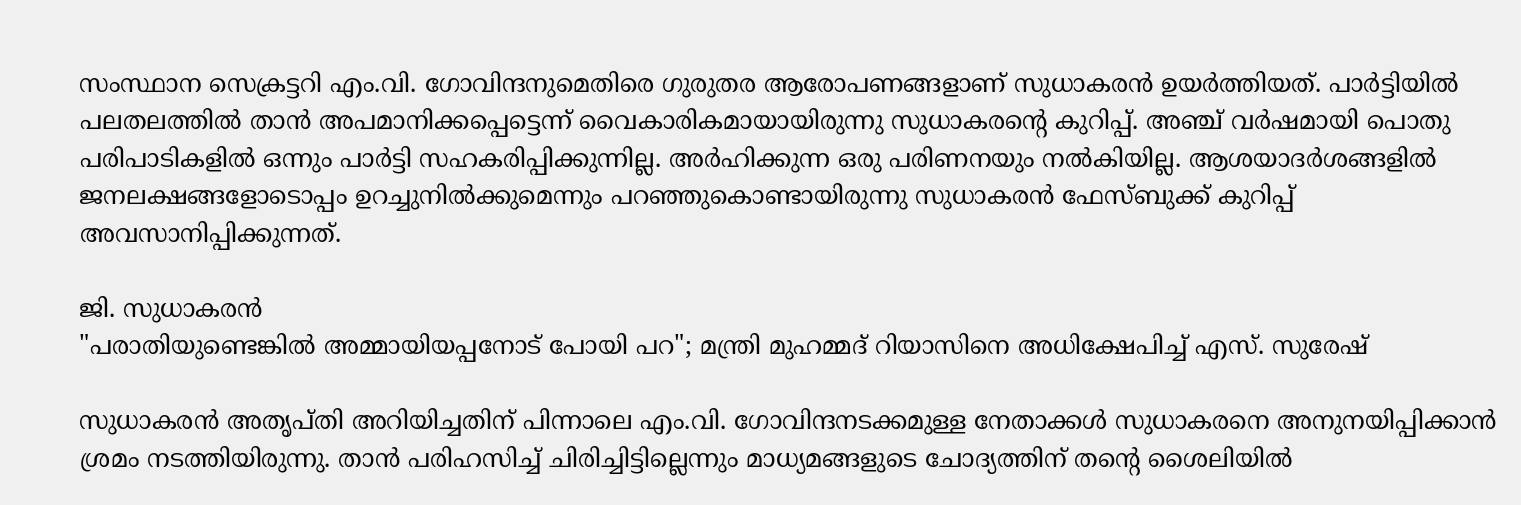സംസ്ഥാന സെക്രട്ടറി എം.വി. ഗോവിന്ദനുമെതിരെ ഗുരുതര ആരോപണങ്ങളാണ് സുധാകരൻ ഉയർത്തിയത്. പാർട്ടിയിൽ പലതലത്തിൽ താൻ അപമാനിക്കപ്പെട്ടെന്ന് വൈകാരികമായായിരുന്നു സുധാകരൻ്റെ കുറിപ്പ്. അഞ്ച് വർഷമായി പൊതു പരിപാടികളിൽ ഒന്നും പാർട്ടി സഹകരിപ്പിക്കുന്നില്ല. അർഹിക്കുന്ന ഒരു പരിണനയും നൽകിയില്ല. ആശയാദർശങ്ങളിൽ ജനലക്ഷങ്ങളോടൊപ്പം ഉറച്ചുനിൽക്കുമെന്നും പറഞ്ഞുകൊണ്ടായിരുന്നു സുധാകരൻ ഫേസ്ബുക്ക് കുറിപ്പ് അവസാനിപ്പിക്കുന്നത്.

ജി. സുധാകരൻ
"പരാതിയുണ്ടെങ്കിൽ അമ്മായിയപ്പനോട് പോയി പറ"; മന്ത്രി മുഹമ്മദ് റിയാസിനെ അധിക്ഷേപിച്ച് എസ്. സുരേഷ്

സുധാകരൻ അതൃപ്തി അറിയിച്ചതിന് പിന്നാലെ എം.വി. ഗോവിന്ദനടക്കമുള്ള നേതാക്കൾ സുധാകരനെ അനുനയിപ്പിക്കാൻ ശ്രമം നടത്തിയിരുന്നു. താൻ പരിഹസിച്ച് ചിരിച്ചിട്ടില്ലെന്നും മാധ്യമങ്ങളുടെ ചോദ്യത്തിന് തൻ്റെ ശൈലിയിൽ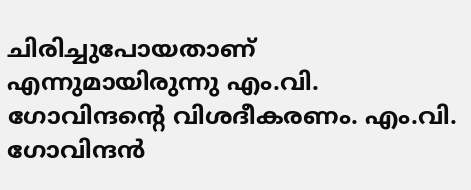ചിരിച്ചുപോയതാണ് എന്നുമായിരുന്നു എം.വി. ഗോവിന്ദൻ്റെ വിശദീകരണം. എം.വി. ഗോവിന്ദൻ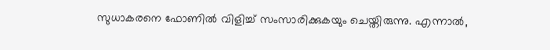സുധാകരനെ ഫോണിൽ വിളിച്ച് സംസാരിക്കുകയും ചെയ്തിരുന്നു. എന്നാൽ,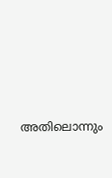അതിലൊന്നും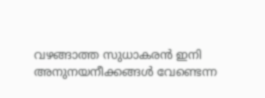വഴങ്ങാത്ത സുധാകരൻ ഇനി അനുനയനീക്കങ്ങൾ വേണ്ടെന്ന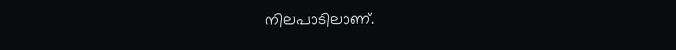നിലപാടിലാണ്.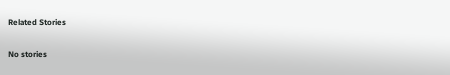Related Stories

No stories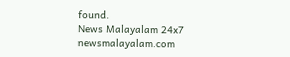found.
News Malayalam 24x7
newsmalayalam.com